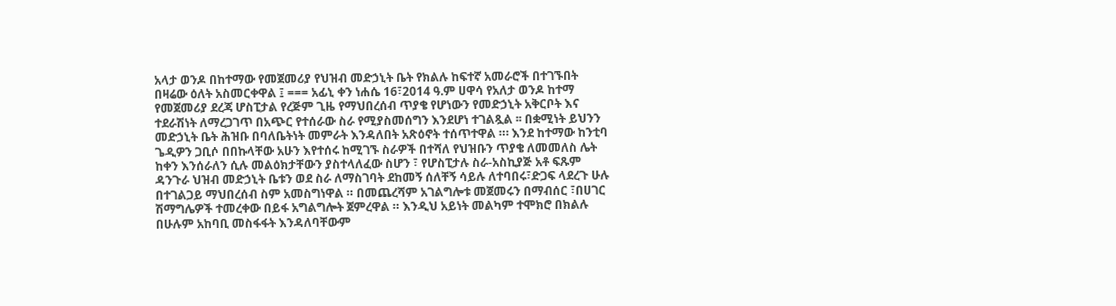አላታ ወንዶ በከተማው የመጀመሪያ የህዝብ መድኃኒት ቤት የክልሉ ከፍተኛ አመራሮች በተገኙበት በዛሬው ዕለት አስመርቀዋል ፤ === አፊኒ ቀን ነሐሴ 16፣2014 ዓ.ም ሀዋሳ የአለታ ወንዶ ከተማ የመጀመሪያ ደረጃ ሆስፒታል የረጅም ጊዜ የማህበረሰብ ጥያቄ የሆነውን የመድኃኒት አቅርቦት እና ተደራሽነት ለማረጋገጥ በአጭር የተሰራው ስራ የሚያስመሰግን እንደሆነ ተገልጿል ፡፡ በቋሚነት ይህንን መድኃኒት ቤት ሕዝቡ በባለቤትነት መምራት እንዳለበት አጽዕኖት ተሰጥተዋል ።፡ እንደ ከተማው ከንቲባ ጌዲዎን ጋቢሶ በበኩላቸው አሁን እየተሰሩ ከሚገኙ ስራዎች በተሻለ የህዝቡን ጥያቄ ለመመለስ ሌት ከቀን እንሰራለን ሲሉ መልዕክታቸውን ያስተላለፈው ስሆን ፣ የሆስፒታሉ ስራ-አስኪያጅ አቶ ፍጹም ዳንጉራ ህዝብ መድኃኒት ቤቱን ወደ ስራ ለማስገባት ደከመኝ ሰለቸኝ ሳይሉ ለተባበሩ፣ድጋፍ ላደረጉ ሁሉ በተገልጋይ ማህበረሰብ ስም አመስግነዋል ። በመጨረሻም አገልግሎቱ መጀመሩን በማብሰር ፣በሀገር ሽማግሌዎች ተመረቀው በይፋ አግልግሎት ጀምረዋል ። እንዲህ አይነት መልካም ተሞክሮ በክልሉ በሁሉም አከባቢ መስፋፋት እንዳለባቸውም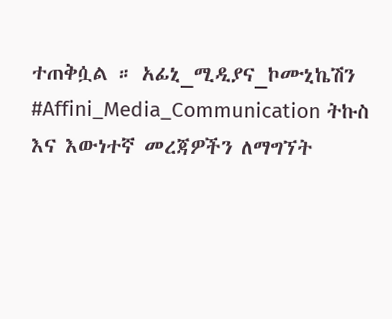ተጠቅሷል ። አፊኒ_ሚዲያና_ኮሙኒኬሽን #Affini_Media_Communication ትኩስ እና እውነተኛ መረጃዎችን ለማግኘት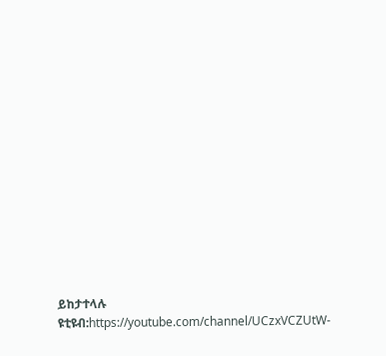ይከታተላሉ ዩቲዩብ:https://youtube.com/channel/UCzxVCZUtW-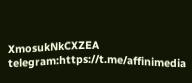XmosukNkCXZEA telegram:https://t.me/affinimedia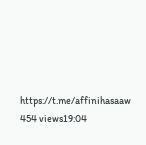https://t.me/affinihasaaw 454 views19:04